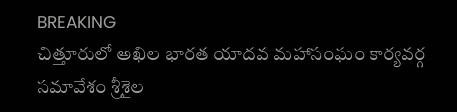BREAKING
చిత్తూరులో అఖిల భారత యాదవ మహాసంఘం కార్యవర్గ సమావేశం శ్రీశైల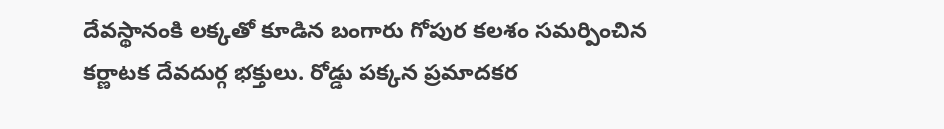దేవస్థానంకి లక్కతో కూడిన బంగారు గోపుర కలశం సమర్పించిన కర్ణాటక దేవదుర్గ భక్తులు. రోడ్డు పక్కన ప్రమాదకర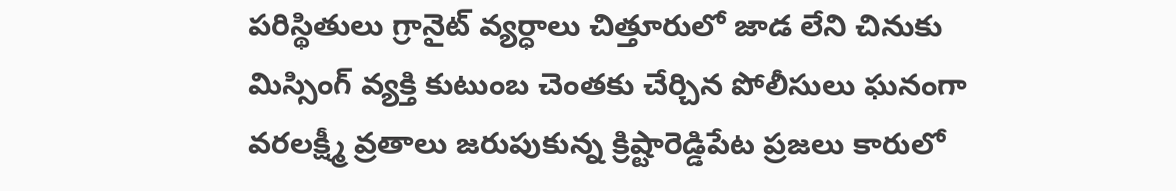పరిస్థితులు గ్రానైట్ వ్యర్ధాలు చిత్తూరులో జాడ లేని చినుకు మిస్సింగ్ వ్యక్తి కుటుంబ చెంతకు చేర్చిన పోలీసులు ఘనంగా వరలక్ష్మీ వ్రతాలు జరుపుకున్న క్రిష్టారెడ్డిపేట ప్రజలు కారులో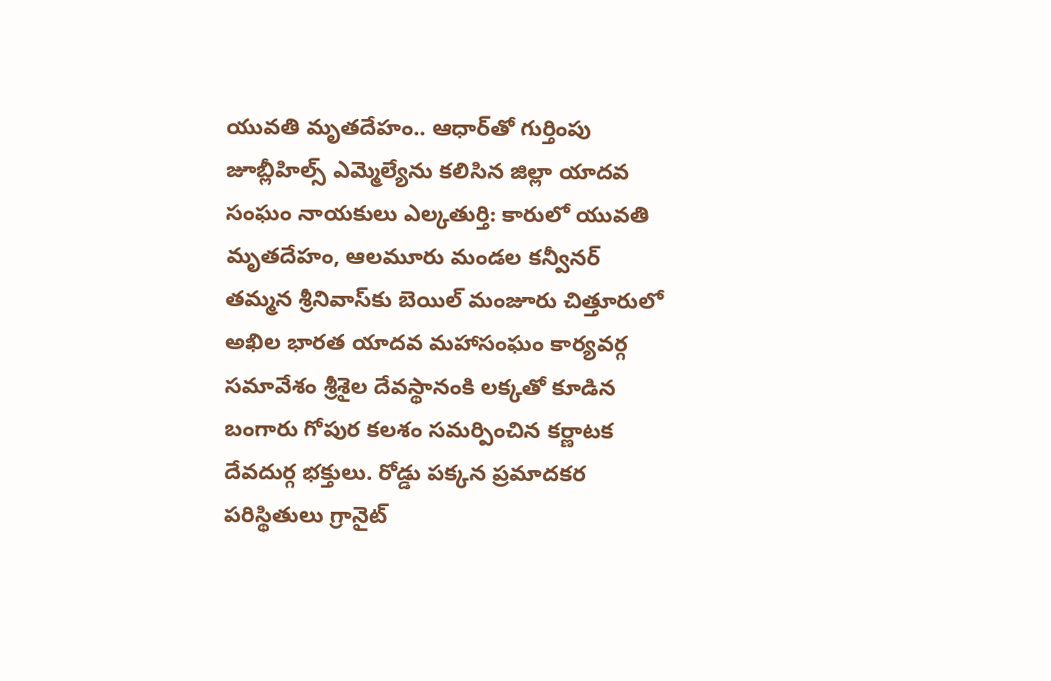యువతి మృతదేహం.. ఆధార్‌తో గుర్తింపు జూబ్లీహిల్స్ ఎమ్మెల్యేను కలిసిన జిల్లా యాదవ సంఘం నాయకులు ఎల్కతుర్తి: కారులో యువతి మృతదేహం, ఆలమూరు మండల కన్వీనర్ తమ్మన శ్రీనివాస్‌కు బెయిల్ మంజూరు చిత్తూరులో అఖిల భారత యాదవ మహాసంఘం కార్యవర్గ సమావేశం శ్రీశైల దేవస్థానంకి లక్కతో కూడిన బంగారు గోపుర కలశం సమర్పించిన కర్ణాటక దేవదుర్గ భక్తులు. రోడ్డు పక్కన ప్రమాదకర పరిస్థితులు గ్రానైట్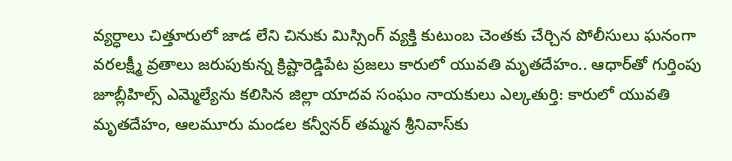వ్యర్ధాలు చిత్తూరులో జాడ లేని చినుకు మిస్సింగ్ వ్యక్తి కుటుంబ చెంతకు చేర్చిన పోలీసులు ఘనంగా వరలక్ష్మీ వ్రతాలు జరుపుకున్న క్రిష్టారెడ్డిపేట ప్రజలు కారులో యువతి మృతదేహం.. ఆధార్‌తో గుర్తింపు జూబ్లీహిల్స్ ఎమ్మెల్యేను కలిసిన జిల్లా యాదవ సంఘం నాయకులు ఎల్కతుర్తి: కారులో యువతి మృతదేహం, ఆలమూరు మండల కన్వీనర్ తమ్మన శ్రీనివాస్‌కు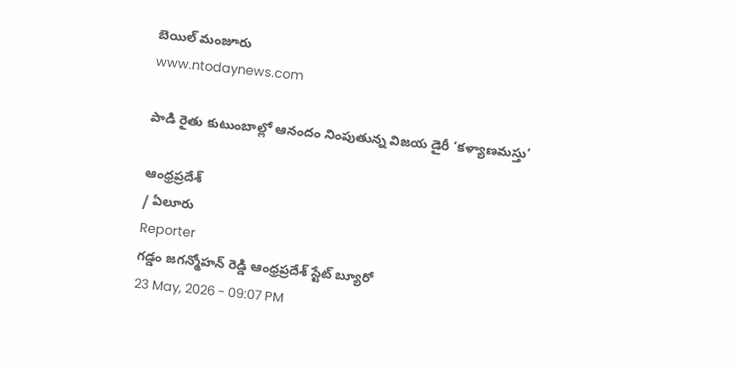బెయిల్ మంజూరు
www.ntodaynews.com

పాడి రైతు కుటుంబాల్లో ఆనందం నింపుతున్న విజయ డైరీ ‘కళ్యాణమస్తు’

ఆంధ్రప్రదేశ్
/ ఏలూరు
Reporter
గడ్డం జగన్మోహన్ రెడ్డి ఆంధ్రప్రదేశ్ స్టేట్ బ్యూరో
23 May, 2026 - 09:07 PM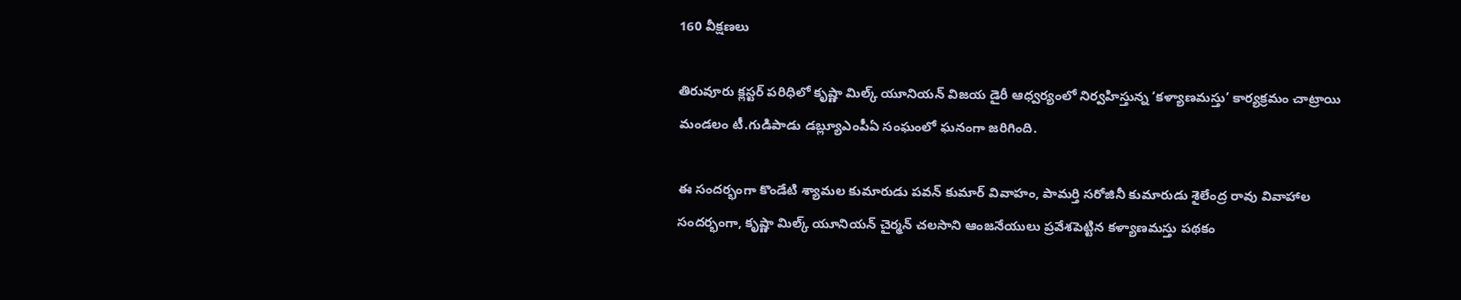160 వీక్షణలు

తిరువూరు క్లస్టర్ పరిధిలో కృష్ణా మిల్క్ యూనియన్ విజయ డైరీ ఆధ్వర్యంలో నిర్వహిస్తున్న ‘కళ్యాణమస్తు’ కార్యక్రమం చాట్రాయి మండలం టీ.గుడిపాడు డబ్ల్యూఎంపీఏ సంఘంలో ఘనంగా జరిగింది.

ఈ సందర్భంగా కొండేటి శ్యామల కుమారుడు పవన్ కుమార్ వివాహం, పామర్తి సరోజినీ కుమారుడు శైలేంద్ర రావు వివాహాల సందర్భంగా, కృష్ణా మిల్క్ యూనియన్ చైర్మన్ చలసాని ఆంజనేయులు ప్రవేశపెట్టిన కళ్యాణమస్తు పథకం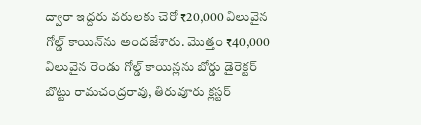ద్వారా ఇద్దరు వరులకు చెరో ₹20,000 విలువైన గోల్డ్ కాయిన్‌ను అందజేశారు. మొత్తం ₹40,000 విలువైన రెండు గోల్డ్ కాయిన్లను బోర్డు డైరెక్టర్ బొట్టు రామచంద్రరావు, తిరువూరు క్లస్టర్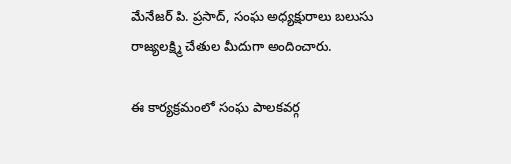మేనేజర్ పి. ప్రసాద్, సంఘ అధ్యక్షురాలు బలుసు రాజ్యలక్ష్మి చేతుల మీదుగా అందించారు.

ఈ కార్యక్రమంలో సంఘ పాలకవర్గ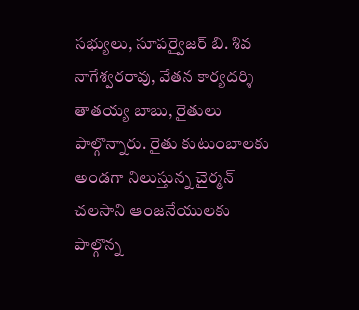సభ్యులు, సూపర్వైజర్ బి. శివ నాగేశ్వరరావు, వేతన కార్యదర్శి తాతయ్య బాబు, రైతులు పాల్గొన్నారు. రైతు కుటుంబాలకు అండగా నిలుస్తున్న చైర్మన్ చలసాని ఆంజనేయులకు పాల్గొన్న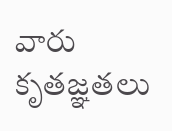వారు కృతజ్ఞతలు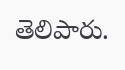తెలిపారు.